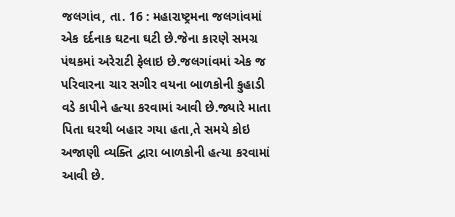જલગાંવ, તા. 16 : મહારાષ્ટ્રમના જલગાંવમાં એક દર્દનાક ઘટના ઘટી છે.જેના કારણે સમગ્ર પંથકમાં અરેરાટી ફેલાઇ છે.જલગાંવમાં એક જ પરિવારના ચાર સગીર વયના બાળકોની કુહાડી વડે કાપીને હત્યા કરવામાં આવી છે.જ્યારે માતા પિતા ઘરથી બહાર ગયા હતા,તે સમયે કોઇ અજાણી વ્યક્તિ દ્વારા બાળકોની હત્યા કરવામાં આવી છે.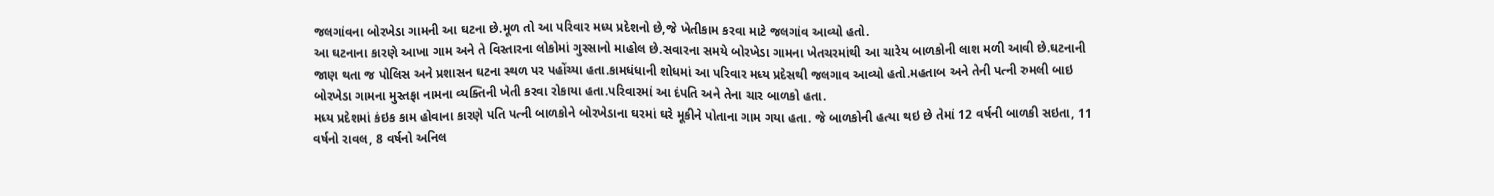જલગાંવના બોરખેડા ગામની આ ઘટના છે.મૂળ તો આ પરિવાર મધ્ય પ્રદેશનો છે,જે ખેતીકામ કરવા માટે જલગાંવ આવ્યો હતો.
આ ઘટનાના કારણે આખા ગામ અને તે વિસ્તારના લોકોમાં ગુસ્સાનો માહોલ છે.સવારના સમયે બોરખેડા ગામના ખેતચરમાંથી આ ચારેય બાળકોની લાશ મળી આવી છે.ઘટનાની જાણ થતા જ પોલિસ અને પ્રશાસન ઘટના સ્થળ પર પહોંચ્યા હતા.કામધંધાની શોધમાં આ પરિવાર મધ્ય પ્રદેસથી જલગાવ આવ્યો હતો.મહતાબ અને તેની પત્ની રુમલી બાઇ બોરખેડા ગામના મુસ્તફા નામના વ્યક્તિની ખેતી કરવા રોકાયા હતા.પરિવારમાં આ દંપતિ અને તેના ચાર બાળકો હતા.
મધ્ય પ્રદેશમાં કંઇક કામ હોવાના કારણે પતિ પત્ની બાળકોને બોરખેડાના ઘરમાં ઘરે મૂકીને પોતાના ગામ ગયા હતા. જે બાળકોની હત્યા થઇ છે તેમાં 12 વર્ષની બાળકી સઇતા, 11 વર્ષનો રાવલ, 8 વર્ષનો અનિલ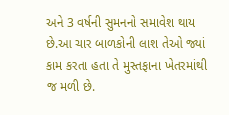અને 3 વર્ષની સુમનનો સમાવેશ થાય છે.આ ચાર બાળકોની લાશ તેઓ જ્યાં કામ કરતા હતા તે મુસ્તફાના ખેતરમાંથી જ મળી છે.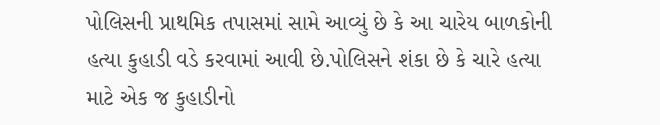પોલિસની પ્રાથમિક તપાસમાં સામે આવ્યું છે કે આ ચારેય બાળકોની હત્યા કુહાડી વડે કરવામાં આવી છે.પોલિસને શંકા છે કે ચારે હત્યા માટે એક જ કુહાડીનો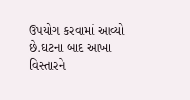ઉપયોગ કરવામાં આવ્યો છે.ઘટના બાદ આખા વિસ્તારને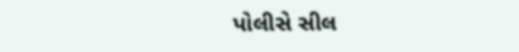પોલીસે સીલ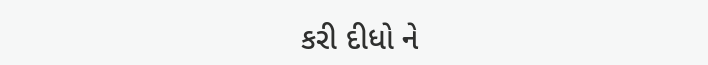કરી દીધો ને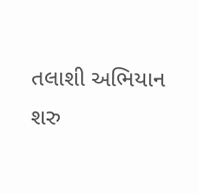તલાશી અભિયાન શરુ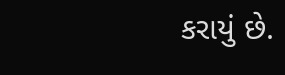કરાયું છે.